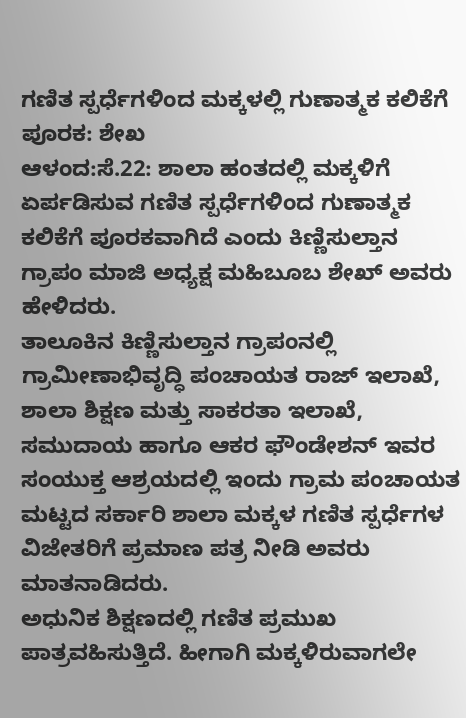ಗಣಿತ ಸ್ಪರ್ಧೆಗಳಿಂದ ಮಕ್ಕಳಲ್ಲಿ ಗುಣಾತ್ಮಕ ಕಲಿಕೆಗೆ ಪೂರಕ: ಶೇಖ
ಆಳಂದ:ಸೆ.22: ಶಾಲಾ ಹಂತದಲ್ಲಿ ಮಕ್ಕಳಿಗೆ ಏರ್ಪಡಿಸುವ ಗಣಿತ ಸ್ಪರ್ಧೆಗಳಿಂದ ಗುಣಾತ್ಮಕ ಕಲಿಕೆಗೆ ಪೂರಕವಾಗಿದೆ ಎಂದು ಕಿಣ್ಣಿಸುಲ್ತಾನ ಗ್ರಾಪಂ ಮಾಜಿ ಅಧ್ಯಕ್ಷ ಮಹಿಬೂಬ ಶೇಖ್ ಅವರು ಹೇಳಿದರು.
ತಾಲೂಕಿನ ಕಿಣ್ಣಿಸುಲ್ತಾನ ಗ್ರಾಪಂನಲ್ಲಿ ಗ್ರಾಮೀಣಾಭಿವೃದ್ಧಿ ಪಂಚಾಯತ ರಾಜ್ ಇಲಾಖೆ, ಶಾಲಾ ಶಿಕ್ಷಣ ಮತ್ತು ಸಾಕರತಾ ಇಲಾಖೆ, ಸಮುದಾಯ ಹಾಗೂ ಆಕರ ಫೌಂಡೇಶನ್ ಇವರ ಸಂಯುಕ್ತ ಆಶ್ರಯದಲ್ಲಿ ಇಂದು ಗ್ರಾಮ ಪಂಚಾಯತ ಮಟ್ಟದ ಸರ್ಕಾರಿ ಶಾಲಾ ಮಕ್ಕಳ ಗಣಿತ ಸ್ಪರ್ಧೆಗಳ ವಿಜೇತರಿಗೆ ಪ್ರಮಾಣ ಪತ್ರ ನೀಡಿ ಅವರು ಮಾತನಾಡಿದರು.
ಅಧುನಿಕ ಶಿಕ್ಷಣದಲ್ಲಿ ಗಣಿತ ಪ್ರಮುಖ ಪಾತ್ರವಹಿಸುತ್ತಿದೆ. ಹೀಗಾಗಿ ಮಕ್ಕಳಿರುವಾಗಲೇ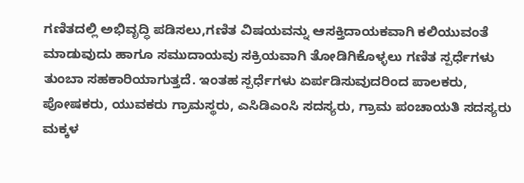ಗಣಿತದಲ್ಲಿ ಅಭಿವೃದ್ಧಿ ಪಡಿಸಲು,ಗಣಿತ ವಿಷಯವನ್ನು ಆಸಕ್ತಿದಾಯಕವಾಗಿ ಕಲಿಯುವಂತೆ ಮಾಡುವುದು ಹಾಗೂ ಸಮುದಾಯವು ಸಕ್ರಿಯವಾಗಿ ತೋಡಿಗಿಕೊಳ್ಳಲು ಗಣಿತ ಸ್ಪರ್ಧೆಗಳು ತುಂಬಾ ಸಹಕಾರಿಯಾಗುತ್ತದೆ. ಇಂತಹ ಸ್ಪರ್ಧೆಗಳು ಏರ್ಪಡಿಸುವುದರಿಂದ ಪಾಲಕರು, ಪೋಷಕರು, ಯುವಕರು ಗ್ರಾಮಸ್ಥರು, ಎಸಿಡಿಎಂಸಿ ಸದಸ್ಯರು, ಗ್ರಾಮ ಪಂಚಾಯತಿ ಸದಸ್ಯರು ಮಕ್ಕಳ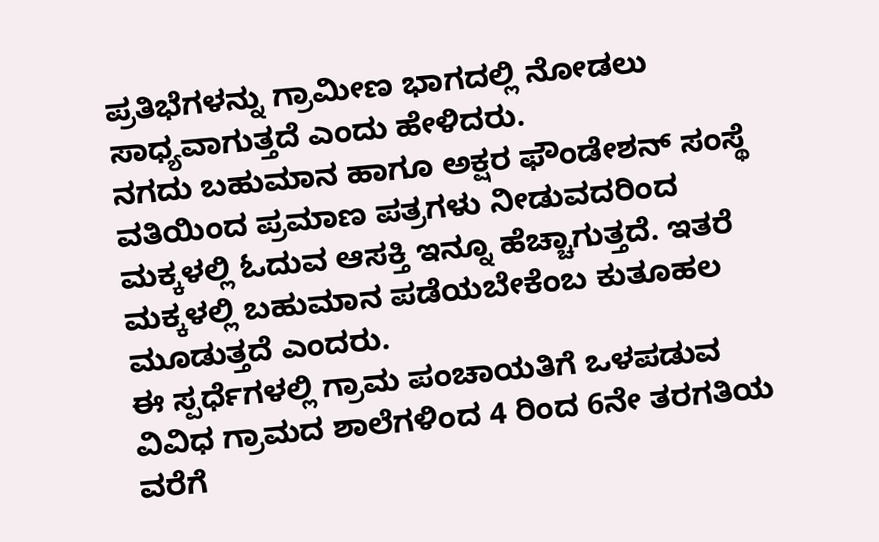ಪ್ರತಿಭೆಗಳನ್ನು ಗ್ರಾಮೀಣ ಭಾಗದಲ್ಲಿ ನೋಡಲು ಸಾಧ್ಯವಾಗುತ್ತದೆ ಎಂದು ಹೇಳಿದರು.
ನಗದು ಬಹುಮಾನ ಹಾಗೂ ಅಕ್ಷರ ಫೌಂಡೇಶನ್ ಸಂಸ್ಥೆ ವತಿಯಿಂದ ಪ್ರಮಾಣ ಪತ್ರಗಳು ನೀಡುವದರಿಂದ ಮಕ್ಕಳಲ್ಲಿ ಓದುವ ಆಸಕ್ತಿ ಇನ್ನೂ ಹೆಚ್ಚಾಗುತ್ತದೆ. ಇತರೆ ಮಕ್ಕಳಲ್ಲಿ ಬಹುಮಾನ ಪಡೆಯಬೇಕೆಂಬ ಕುತೂಹಲ ಮೂಡುತ್ತದೆ ಎಂದರು.
ಈ ಸ್ಪರ್ಧೆಗಳಲ್ಲಿ ಗ್ರಾಮ ಪಂಚಾಯತಿಗೆ ಒಳಪಡುವ ವಿವಿಧ ಗ್ರಾಮದ ಶಾಲೆಗಳಿಂದ 4 ರಿಂದ 6ನೇ ತರಗತಿಯ ವರೆಗೆ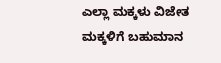ಎಲ್ಲಾ ಮಕ್ಕಳು ವಿಜೇತ ಮಕ್ಕಳಿಗೆ ಬಹುಮಾನ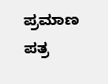ಪ್ರಮಾಣ ಪತ್ರ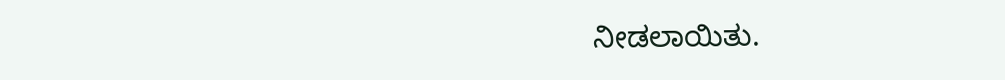ನೀಡಲಾಯಿತು.